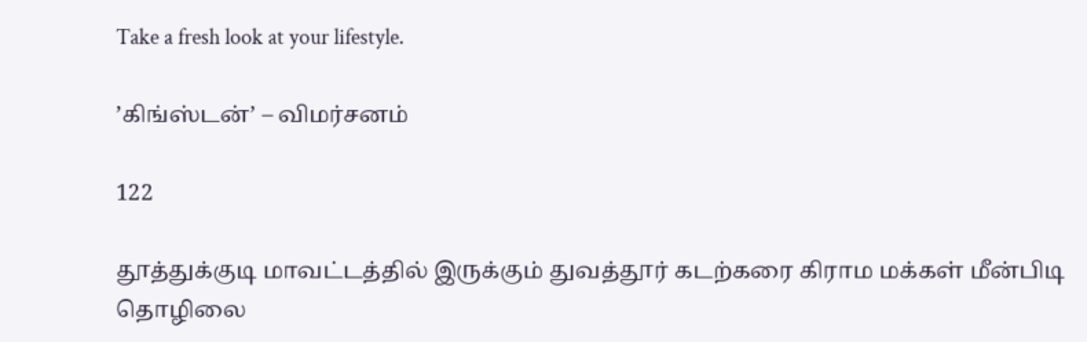Take a fresh look at your lifestyle.

’கிங்ஸ்டன்’ – விமர்சனம்

122

தூத்துக்குடி மாவட்டத்தில் இருக்கும் துவத்தூர் கடற்கரை கிராம மக்கள் மீன்பிடி தொழிலை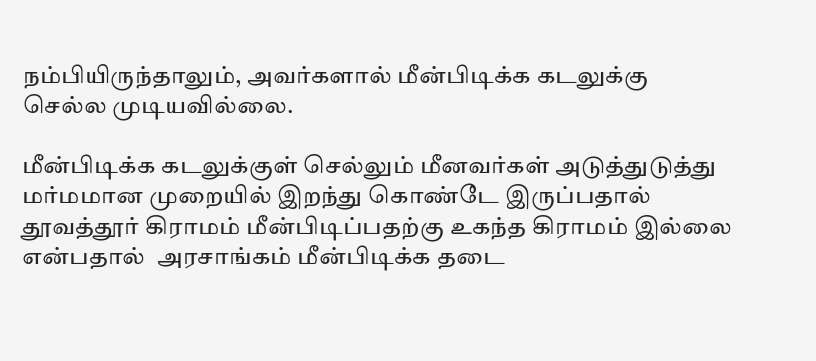நம்பியிருந்தாலும், அவர்களால் மீன்பிடிக்க கடலுக்கு செல்ல முடியவில்லை.

மீன்பிடிக்க கடலுக்குள் செல்லும் மீனவர்கள் அடுத்துடுத்து மர்மமான முறையில் இறந்து கொண்டே இருப்பதால் தூவத்தூர் கிராமம் மீன்பிடிப்பதற்கு உகந்த கிராமம் இல்லை என்பதால்  அரசாங்கம் மீன்பிடிக்க தடை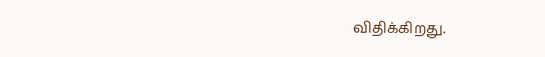விதிக்கிறது.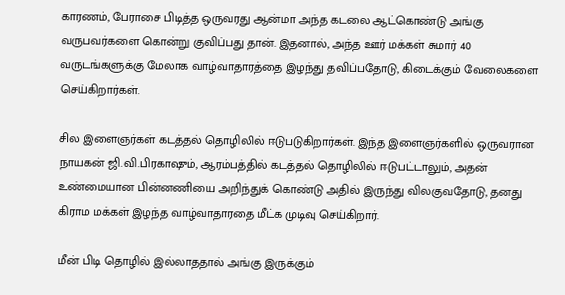காரணம், பேராசை பிடித்த ஒருவரது ஆன்மா அந்த கடலை ஆட்கொண்டு அங்கு வருபவர்களை கொன்று குவிப்பது தான். இதனால், அந்த ஊர் மக்கள் சுமார் 40 வருடங்களுக்கு மேலாக வாழ்வாதாரத்தை இழந்து தவிப்பதோடு, கிடைக்கும் வேலைகளை செய்கிறார்கள்.

சில இளைஞர்கள் கடத்தல் தொழிலில் ஈடுபடுகிறார்கள். இந்த இளைஞர்களில் ஒருவரான நாயகன் ஜி.வி.பிரகாஷும், ஆரம்பத்தில் கடத்தல் தொழிலில் ஈடுபட்டாலும், அதன் உண்மையான பின்னணியை அறிந்துக் கொண்டு அதில் இருந்து விலகுவதோடு, தனது கிராம மக்கள் இழந்த வாழ்வாதாரதை மீட்க முடிவு செய்கிறார்.

மீன் பிடி தொழில் இல்லாததால் அங்கு இருக்கும்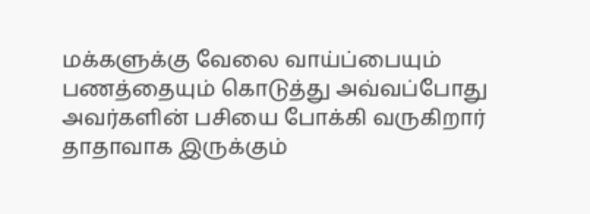மக்களுக்கு வேலை வாய்ப்பையும் பணத்தையும் கொடுத்து அவ்வப்போது அவர்களின் பசியை போக்கி வருகிறார் தாதாவாக இருக்கும்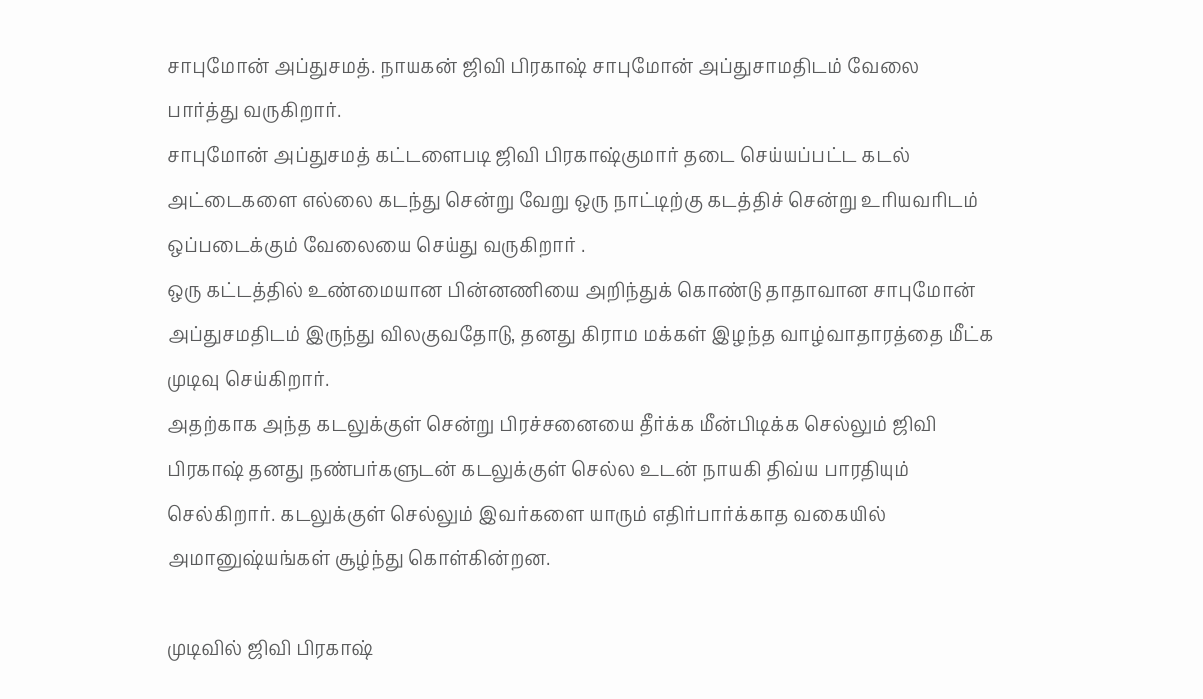சாபுமோன் அப்துசமத். நாயகன் ஜிவி பிரகாஷ் சாபுமோன் அப்துசாமதிடம் வேலை பார்த்து வருகிறார்.
சாபுமோன் அப்துசமத் கட்டளைபடி ஜிவி பிரகாஷ்குமார் தடை செய்யப்பட்ட கடல் அட்டைகளை எல்லை கடந்து சென்று வேறு ஒரு நாட்டிற்கு கடத்திச் சென்று உரியவரிடம் ஒப்படைக்கும் வேலையை செய்து வருகிறார் .
ஒரு கட்டத்தில் உண்மையான பின்னணியை அறிந்துக் கொண்டு தாதாவான சாபுமோன் அப்துசமதிடம் இருந்து விலகுவதோடு, தனது கிராம மக்கள் இழந்த வாழ்வாதாரத்தை மீட்க முடிவு செய்கிறார்.
அதற்காக அந்த கடலுக்குள் சென்று பிரச்சனையை தீர்க்க மீன்பிடிக்க செல்லும் ஜிவி பிரகாஷ் தனது நண்பர்களுடன் கடலுக்குள் செல்ல உடன் நாயகி திவ்ய பாரதியும் செல்கிறார். கடலுக்குள் செல்லும் இவர்களை யாரும் எதிர்பார்க்காத வகையில் அமானுஷ்யங்கள் சூழ்ந்து கொள்கின்றன.

முடிவில் ஜிவி பிரகாஷ்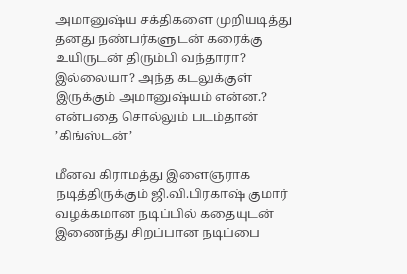அமானுஷ்ய சக்திகளை முறியடித்து தனது நண்பர்களுடன் கரைக்கு உயிருடன் திரும்பி வந்தாரா? இல்லையா? அந்த கடலுக்குள் இருக்கும் அமானுஷ்யம் என்ன.? என்பதை சொல்லும் படம்தான் ’கிங்ஸ்டன்’

மீனவ கிராமத்து இளைஞராக நடித்திருக்கும் ஜி.வி.பிரகாஷ் குமார் வழக்கமான நடிப்பில் கதையுடன் இணைந்து சிறப்பான நடிப்பை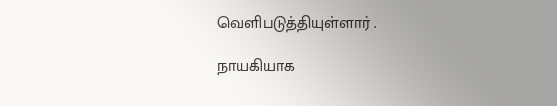வெளிபடுத்தியுள்ளார் .

நாயகியாக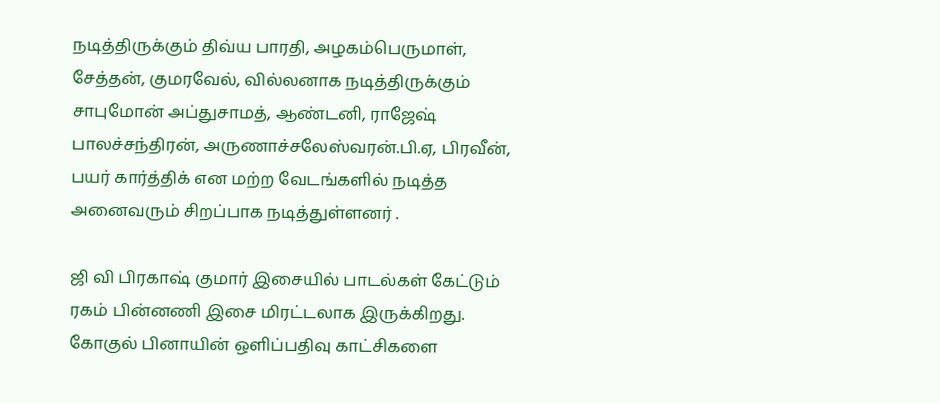நடித்திருக்கும் திவ்ய பாரதி, அழகம்பெருமாள், சேத்தன், குமரவேல், வில்லனாக நடித்திருக்கும் சாபுமோன் அப்துசாமத், ஆண்டனி, ராஜேஷ் பாலச்சந்திரன், அருணாச்சலேஸ்வரன்.பி.ஏ, பிரவீன், பயர் கார்த்திக் என மற்ற வேடங்களில் நடித்த அனைவரும் சிறப்பாக நடித்துள்ளனர் .

ஜி வி பிரகாஷ் குமார் இசையில் பாடல்கள் கேட்டும் ரகம் பின்னணி இசை மிரட்டலாக இருக்கிறது.
கோகுல் பினாயின் ஒளிப்பதிவு காட்சிகளை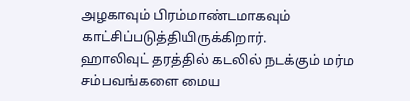அழகாவும் பிரம்மாண்டமாகவும் காட்சிப்படுத்தியிருக்கிறார்.
ஹாலிவுட் தரத்தில் கடலில் நடக்கும் மர்ம சம்பவங்களை மைய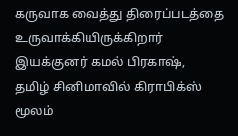கருவாக வைத்து திரைப்படத்தை உருவாக்கியிருக்கிறார் இயக்குனர் கமல் பிரகாஷ்,
தமிழ் சினிமாவில் கிராபிக்ஸ் மூலம்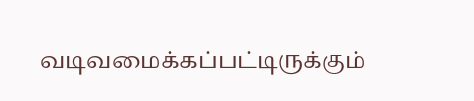வடிவமைக்கப்பட்டிருக்கும்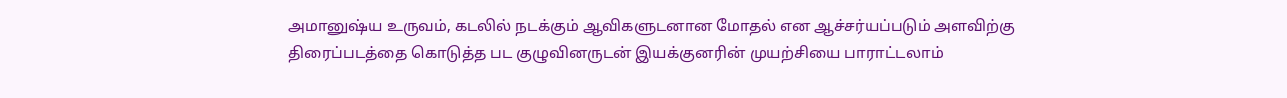அமானுஷ்ய உருவம், கடலில் நடக்கும் ஆவிகளுடனான மோதல் என ஆச்சர்யப்படும் அளவிற்கு திரைப்படத்தை கொடுத்த பட குழுவினருடன் இயக்குனரின் முயற்சியை பாராட்டலாம்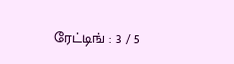ரேட்டிங் : 3 / 5